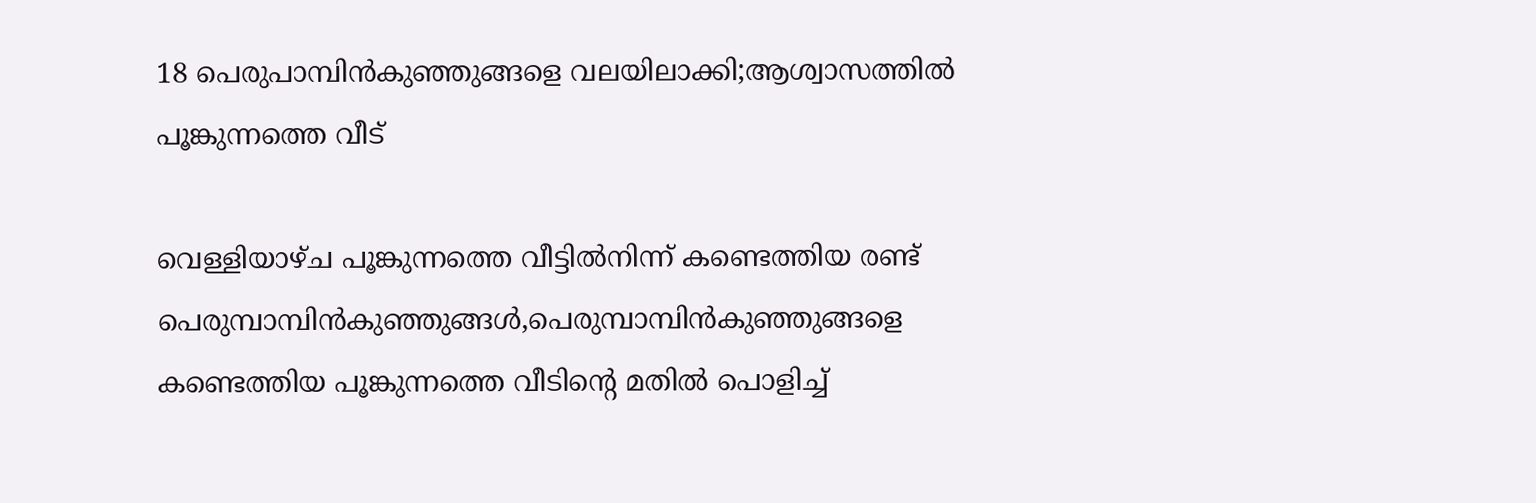18 പെരുപാമ്പിൻകുഞ്ഞുങ്ങളെ വലയിലാക്കി;ആശ്വാസത്തിൽ പൂങ്കുന്നത്തെ വീട്

വെള്ളിയാഴ്ച പൂങ്കുന്നത്തെ വീട്ടിൽനിന്ന് കണ്ടെത്തിയ രണ്ട് പെരുമ്പാമ്പിൻകുഞ്ഞുങ്ങൾ,പെരുമ്പാമ്പിൻകുഞ്ഞുങ്ങളെ കണ്ടെത്തിയ പൂങ്കുന്നത്തെ വീടിന്റെ മതിൽ പൊളിച്ച്‌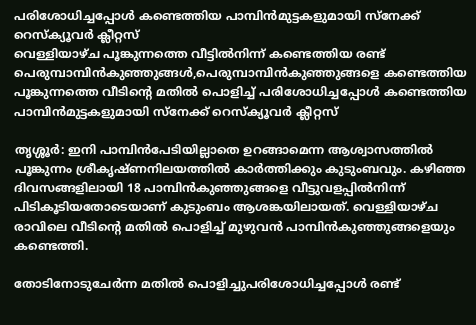പരിശോധിച്ചപ്പോൾ കണ്ടെത്തിയ പാമ്പിൻമുട്ടകളുമായി സ്നേക്ക് റെസ്ക്യൂവർ ക്ലീറ്റസ്
വെള്ളിയാഴ്ച പൂങ്കുന്നത്തെ വീട്ടിൽനിന്ന് കണ്ടെത്തിയ രണ്ട് പെരുമ്പാമ്പിൻകുഞ്ഞുങ്ങൾ,പെരുമ്പാമ്പിൻകുഞ്ഞുങ്ങളെ കണ്ടെത്തിയ പൂങ്കുന്നത്തെ വീടിന്റെ മതിൽ പൊളിച്ച്‌ പരിശോധിച്ചപ്പോൾ കണ്ടെത്തിയ പാമ്പിൻമുട്ടകളുമായി സ്നേക്ക് റെസ്ക്യൂവർ ക്ലീറ്റസ്

തൃശ്ശൂർ: ഇനി പാമ്പിൻപേടിയില്ലാതെ ഉറങ്ങാമെന്ന ആശ്വാസത്തിൽ പൂങ്കുന്നം ശ്രീകൃഷ്ണനിലയത്തിൽ കാർത്തിക്കും കുടുംബവും. കഴിഞ്ഞ ദിവസങ്ങളിലായി 18 പാമ്പിൻകുഞ്ഞുങ്ങളെ വീട്ടുവളപ്പിൽനിന്ന് പിടികൂടിയതോടെയാണ് കുടുംബം ആശങ്കയിലായത്. വെള്ളിയാഴ്ച രാവിലെ വീടിന്റെ മതിൽ പൊളിച്ച് മുഴുവൻ പാമ്പിൻകുഞ്ഞുങ്ങളെയും കണ്ടെത്തി.

തോടിനോടുചേർന്ന മതിൽ പൊളിച്ചുപരിശോധിച്ചപ്പോൾ രണ്ട്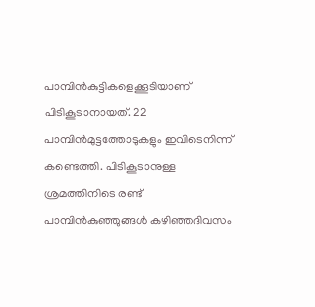പാമ്പിൻകുട്ടികളെക്കൂടിയാണ് പിടികൂടാനായത്. 22 പാമ്പിൻമുട്ടത്തോടുകളും ഇവിടെനിന്ന് കണ്ടെത്തി. പിടികൂടാനുള്ള ശ്രമത്തിനിടെ രണ്ട് പാമ്പിൻകുഞ്ഞുങ്ങൾ കഴിഞ്ഞദിവസം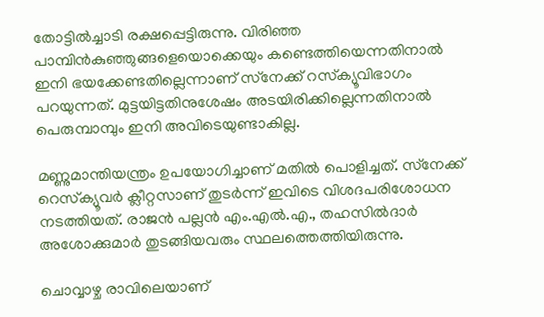തോട്ടിൽച്ചാടി രക്ഷപ്പെട്ടിരുന്നു. വിരിഞ്ഞ പാമ്പിൻകുഞ്ഞുങ്ങളെയൊക്കെയും കണ്ടെത്തിയെന്നതിനാൽ ഇനി ഭയക്കേണ്ടതില്ലെന്നാണ് സ്‌നേക്ക് റസ്‌ക്യൂവിഭാഗം പറയുന്നത്. മുട്ടയിട്ടതിനുശേഷം അടയിരിക്കില്ലെന്നതിനാൽ പെരുമ്പാമ്പും ഇനി അവിടെയുണ്ടാകില്ല.

മണ്ണുമാന്തിയന്ത്രം ഉപയോഗിച്ചാണ് മതിൽ പൊളിച്ചത്. സ്‌നേക്ക് റെസ്‌ക്യൂവർ ക്ലീറ്റസാണ് തുടർന്ന് ഇവിടെ വിശദപരിശോധന നടത്തിയത്. രാജൻ പല്ലൻ എം.എൽ.എ., തഹസിൽദാർ അശോക്കുമാർ തുടങ്ങിയവരും സ്ഥലത്തെത്തിയിരുന്നു.

ചൊവ്വാഴ്ച രാവിലെയാണ്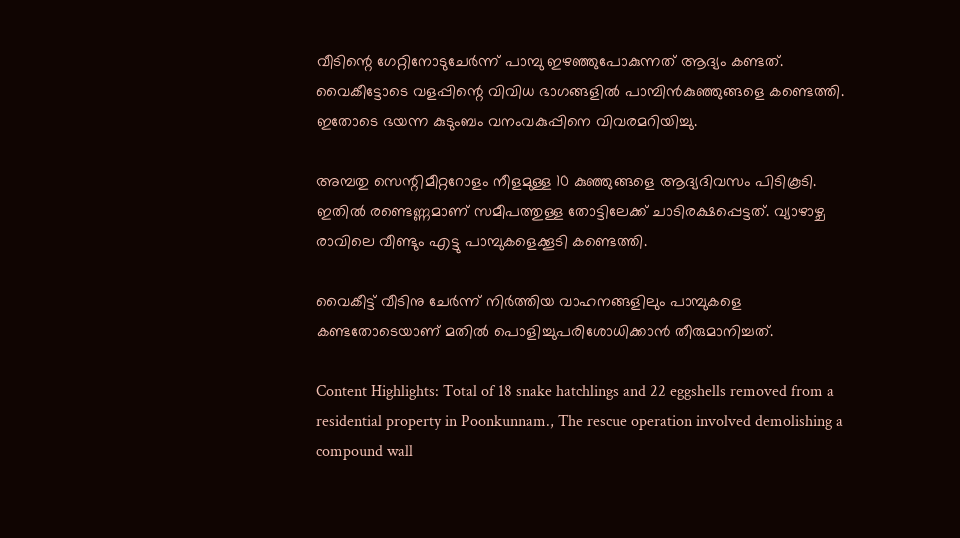വീടിന്റെ ഗേറ്റിനോടുചേർന്ന് പാമ്പു ഇഴഞ്ഞുപോകുന്നത് ആദ്യം കണ്ടത്. വൈകീട്ടോടെ വളപ്പിന്റെ വിവിധ ഭാഗങ്ങളിൽ പാമ്പിൻകുഞ്ഞുങ്ങളെ കണ്ടെത്തി. ഇതോടെ ഭയന്ന കുടുംബം വനംവകുപ്പിനെ വിവരമറിയിച്ചു.

അമ്പതു സെന്റിമീറ്ററോളം നീളമുള്ള 10 കുഞ്ഞുങ്ങളെ ആദ്യദിവസം പിടികൂടി. ഇതിൽ രണ്ടെണ്ണമാണ് സമീപത്തുള്ള തോട്ടിലേക്ക് ചാടിരക്ഷപ്പെട്ടത്. വ്യാഴാഴ്ച രാവിലെ വീണ്ടും എട്ടു പാമ്പുകളെക്കൂടി കണ്ടെത്തി.

വൈകീട്ട് വീടിനു ചേർന്ന് നിർത്തിയ വാഹനങ്ങളിലും പാമ്പുകളെ കണ്ടതോടെയാണ് മതിൽ പൊളിച്ചുപരിശോധിക്കാൻ തീരുമാനിച്ചത്.

Content Highlights: Total of 18 snake hatchlings and 22 eggshells removed from a residential property in Poonkunnam., The rescue operation involved demolishing a compound wall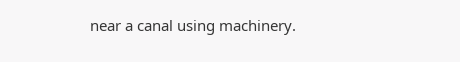near a canal using machinery.